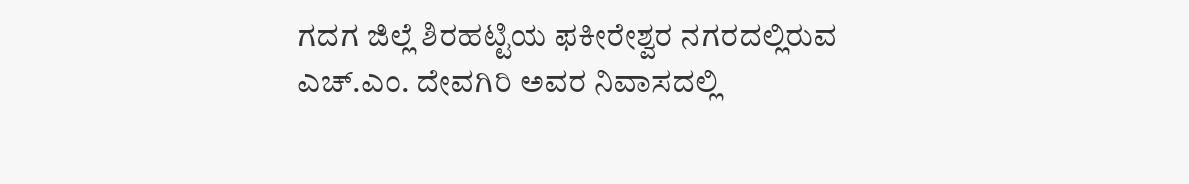ಗದಗ ಜಿಲ್ಲೆ ಶಿರಹಟ್ಟಿಯ ಫಕೀರೇಶ್ವರ ನಗರದಲ್ಲಿರುವ ಎಚ್.ಎಂ. ದೇವಗಿರಿ ಅವರ ನಿವಾಸದಲ್ಲಿ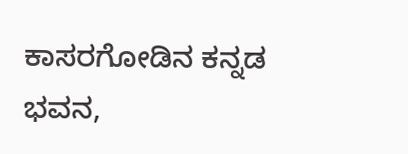ಕಾಸರಗೋಡಿನ ಕನ್ನಡ ಭವನ,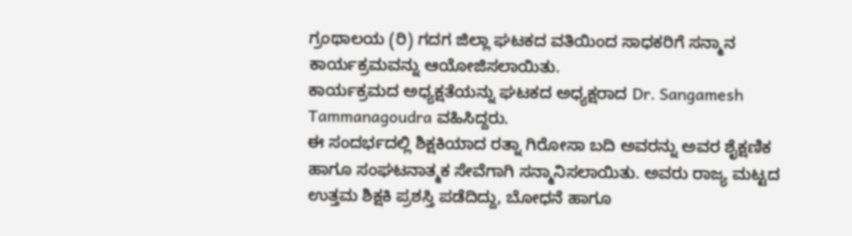ಗ್ರಂಥಾಲಯ (ರಿ) ಗದಗ ಜಿಲ್ಲಾ ಘಟಕದ ವತಿಯಿಂದ ಸಾಧಕರಿಗೆ ಸನ್ಮಾನ ಕಾರ್ಯಕ್ರಮವನ್ನು ಆಯೋಜಿಸಲಾಯಿತು.
ಕಾರ್ಯಕ್ರಮದ ಅಧ್ಯಕ್ಷತೆಯನ್ನು ಘಟಕದ ಅಧ್ಯಕ್ಷರಾದ Dr. Sangamesh Tammanagoudra ವಹಿಸಿದ್ದರು.
ಈ ಸಂದರ್ಭದಲ್ಲಿ ಶಿಕ್ಷಕಿಯಾದ ರತ್ನಾ ಗಿರೋಸಾ ಬದಿ ಅವರನ್ನು ಅವರ ಶೈಕ್ಷಣಿಕ ಹಾಗೂ ಸಂಘಟನಾತ್ಮಕ ಸೇವೆಗಾಗಿ ಸನ್ಮಾನಿಸಲಾಯಿತು. ಅವರು ರಾಜ್ಯ ಮಟ್ಟದ ಉತ್ತಮ ಶಿಕ್ಷಕಿ ಪ್ರಶಸ್ತಿ ಪಡೆದಿದ್ದು, ಬೋಧನೆ ಹಾಗೂ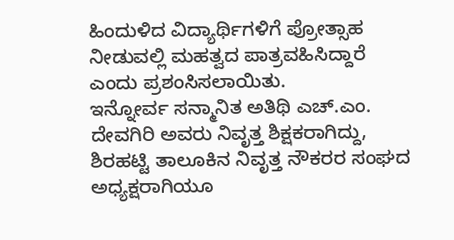ಹಿಂದುಳಿದ ವಿದ್ಯಾರ್ಥಿಗಳಿಗೆ ಪ್ರೋತ್ಸಾಹ ನೀಡುವಲ್ಲಿ ಮಹತ್ವದ ಪಾತ್ರವಹಿಸಿದ್ದಾರೆ ಎಂದು ಪ್ರಶಂಸಿಸಲಾಯಿತು.
ಇನ್ನೋರ್ವ ಸನ್ಮಾನಿತ ಅತಿಥಿ ಎಚ್.ಎಂ. ದೇವಗಿರಿ ಅವರು ನಿವೃತ್ತ ಶಿಕ್ಷಕರಾಗಿದ್ದು, ಶಿರಹಟ್ಟಿ ತಾಲೂಕಿನ ನಿವೃತ್ತ ನೌಕರರ ಸಂಘದ ಅಧ್ಯಕ್ಷರಾಗಿಯೂ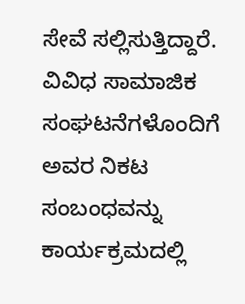ಸೇವೆ ಸಲ್ಲಿಸುತ್ತಿದ್ದಾರೆ. ವಿವಿಧ ಸಾಮಾಜಿಕ ಸಂಘಟನೆಗಳೊಂದಿಗೆ ಅವರ ನಿಕಟ ಸಂಬಂಧವನ್ನು ಕಾರ್ಯಕ್ರಮದಲ್ಲಿ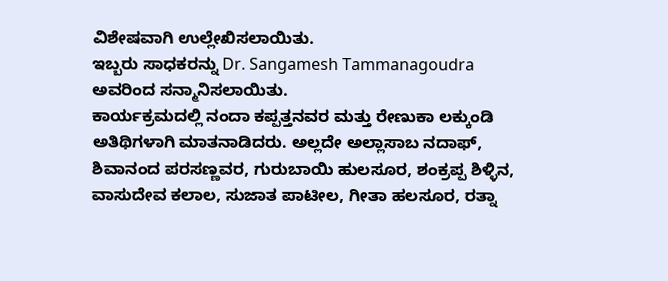ವಿಶೇಷವಾಗಿ ಉಲ್ಲೇಖಿಸಲಾಯಿತು.
ಇಬ್ಬರು ಸಾಧಕರನ್ನು Dr. Sangamesh Tammanagoudra ಅವರಿಂದ ಸನ್ಮಾನಿಸಲಾಯಿತು.
ಕಾರ್ಯಕ್ರಮದಲ್ಲಿ ನಂದಾ ಕಪ್ಪತ್ತನವರ ಮತ್ತು ರೇಣುಕಾ ಲಕ್ಕುಂಡಿ ಅತಿಥಿಗಳಾಗಿ ಮಾತನಾಡಿದರು. ಅಲ್ಲದೇ ಅಲ್ಲಾಸಾಬ ನದಾಫ್, ಶಿವಾನಂದ ಪರಸಣ್ಣವರ, ಗುರುಬಾಯಿ ಹುಲಸೂರ, ಶಂಕ್ರಪ್ಪ ಶಿಳ್ಳಿನ, ವಾಸುದೇವ ಕಲಾಲ, ಸುಜಾತ ಪಾಟೀಲ, ಗೀತಾ ಹಲಸೂರ, ರತ್ನಾ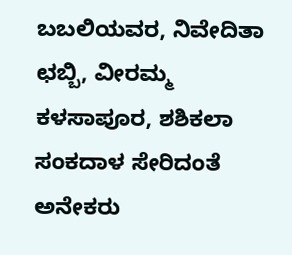ಬಬಲಿಯವರ, ನಿವೇದಿತಾ ಛಬ್ಬಿ, ವೀರಮ್ಮ ಕಳಸಾಪೂರ, ಶಶಿಕಲಾ ಸಂಕದಾಳ ಸೇರಿದಂತೆ ಅನೇಕರು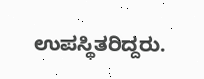ಉಪಸ್ಥಿತರಿದ್ದರು.